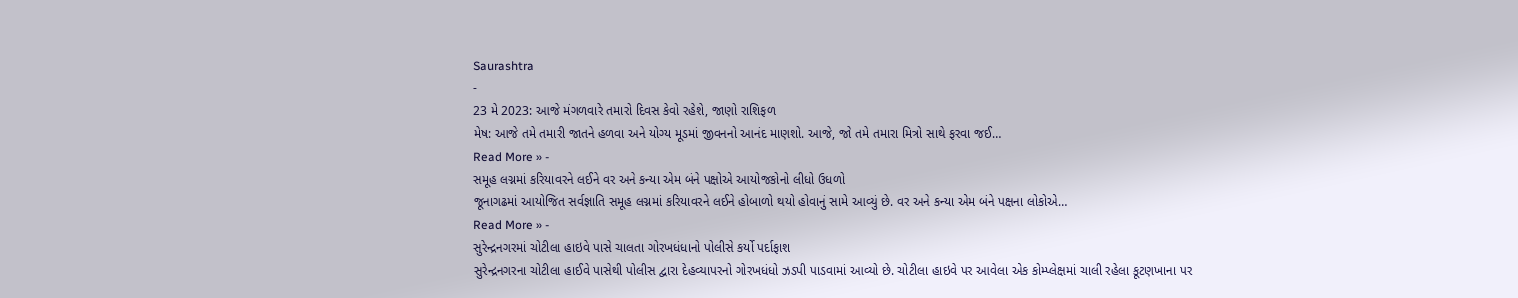Saurashtra
-
23 મે 2023: આજે મંગળવારે તમારો દિવસ કેવો રહેશે, જાણો રાશિફળ
મેષ: આજે તમે તમારી જાતને હળવા અને યોગ્ય મૂડમાં જીવનનો આનંદ માણશો. આજે, જો તમે તમારા મિત્રો સાથે ફરવા જઈ…
Read More » -
સમૂહ લગ્નમાં કરિયાવરને લઈને વર અને કન્યા એમ બંને પક્ષોએ આયોજકોનો લીધો ઉધળો
જૂનાગઢમાં આયોજિત સર્વજ્ઞાતિ સમૂહ લગ્નમાં કરિયાવરને લઈને હોબાળો થયો હોવાનું સામે આવ્યું છે. વર અને કન્યા એમ બંને પક્ષના લોકોએ…
Read More » -
સુરેન્દ્રનગરમાં ચોટીલા હાઇવે પાસે ચાલતા ગોરખધંધાનો પોલીસે કર્યો પર્દાફાશ
સુરેન્દ્રનગરના ચોટીલા હાઈવે પાસેથી પોલીસ દ્વારા દેહવ્યાપરનો ગોરખધંધો ઝડપી પાડવામાં આવ્યો છે. ચોટીલા હાઇવે પર આવેલા એક કોમ્પ્લેક્ષમાં ચાલી રહેલા કૂટણખાના પર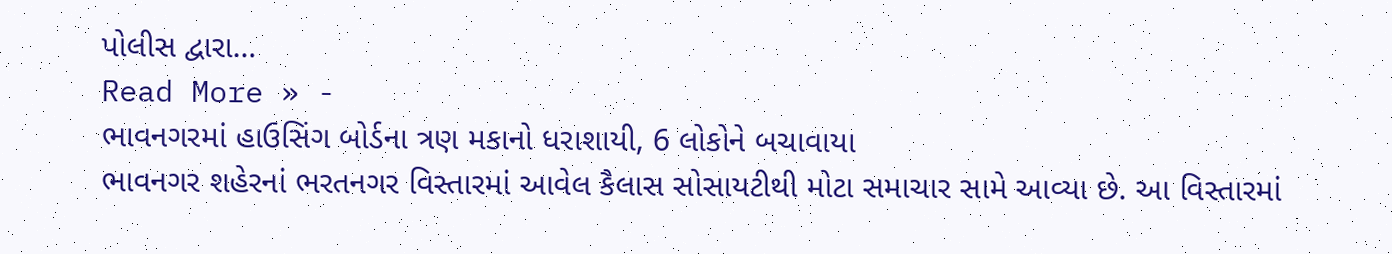પોલીસ દ્વારા…
Read More » -
ભાવનગરમાં હાઉસિંગ બોર્ડના ત્રણ મકાનો ધરાશાયી, 6 લોકોને બચાવાયા
ભાવનગર શહેરનાં ભરતનગર વિસ્તારમાં આવેલ કૈલાસ સોસાયટીથી મોટા સમાચાર સામે આવ્યા છે. આ વિસ્તારમાં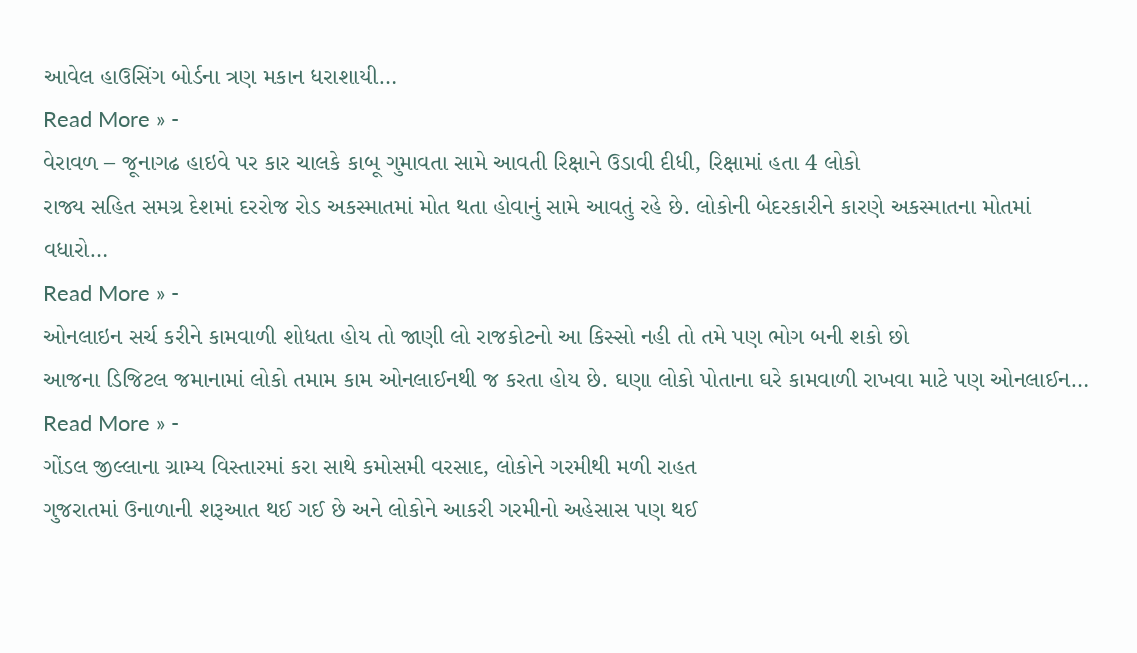આવેલ હાઉસિંગ બોર્ડના ત્રણ મકાન ધરાશાયી…
Read More » -
વેરાવળ – જૂનાગઢ હાઇવે પર કાર ચાલકે કાબૂ ગુમાવતા સામે આવતી રિક્ષાને ઉડાવી દીધી, રિક્ષામાં હતા 4 લોકો
રાજ્ય સહિત સમગ્ર દેશમાં દરરોજ રોડ અકસ્માતમાં મોત થતા હોવાનું સામે આવતું રહે છે. લોકોની બેદરકારીને કારણે અકસ્માતના મોતમાં વધારો…
Read More » -
ઓનલાઇન સર્ચ કરીને કામવાળી શોધતા હોય તો જાણી લો રાજકોટનો આ કિસ્સો નહી તો તમે પણ ભોગ બની શકો છો
આજના ડિજિટલ જમાનામાં લોકો તમામ કામ ઓનલાઈનથી જ કરતા હોય છે. ઘણા લોકો પોતાના ઘરે કામવાળી રાખવા માટે પણ ઓનલાઈન…
Read More » -
ગોંડલ જીલ્લાના ગ્રામ્ય વિસ્તારમાં કરા સાથે કમોસમી વરસાદ, લોકોને ગરમીથી મળી રાહત
ગુજરાતમાં ઉનાળાની શરૂઆત થઈ ગઈ છે અને લોકોને આકરી ગરમીનો અહેસાસ પણ થઈ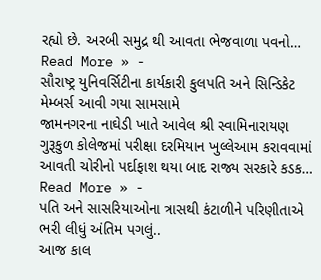રહ્યો છે. અરબી સમુદ્ર થી આવતા ભેજવાળા પવનો…
Read More » -
સૌરાષ્ટ્ર યુનિવર્સિટીના કાર્યકારી કુલપતિ અને સિન્ડિકેટ મેમ્બર્સ આવી ગયા સામસામે
જામનગરના નાઘેડી ખાતે આવેલ શ્રી સ્વામિનારાયણ ગુરૂકુળ કોલેજમાં પરીક્ષા દરમિયાન ખુલ્લેઆમ કરાવવામાં આવતી ચોરીનો પર્દાફાશ થયા બાદ રાજ્ય સરકારે કડક…
Read More » -
પતિ અને સાસરિયાઓના ત્રાસથી કંટાળીને પરિણીતાએ ભરી લીધું અંતિમ પગલું..
આજ કાલ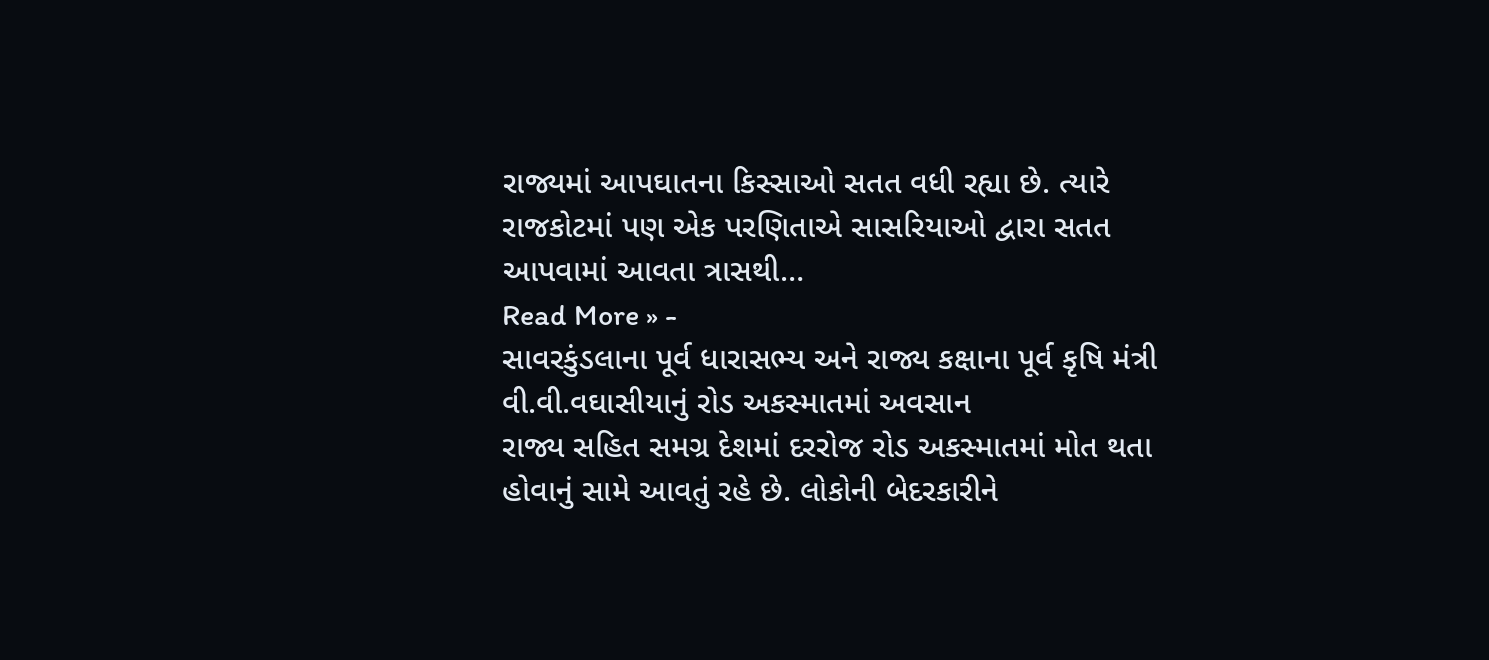રાજ્યમાં આપઘાતના કિસ્સાઓ સતત વધી રહ્યા છે. ત્યારે રાજકોટમાં પણ એક પરણિતાએ સાસરિયાઓ દ્વારા સતત આપવામાં આવતા ત્રાસથી…
Read More » -
સાવરકુંડલાના પૂર્વ ધારાસભ્ય અને રાજ્ય કક્ષાના પૂર્વ કૃષિ મંત્રી વી.વી.વઘાસીયાનું રોડ અકસ્માતમાં અવસાન
રાજ્ય સહિત સમગ્ર દેશમાં દરરોજ રોડ અકસ્માતમાં મોત થતા હોવાનું સામે આવતું રહે છે. લોકોની બેદરકારીને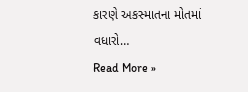કારણે અકસ્માતના મોતમાં વધારો…
Read More »